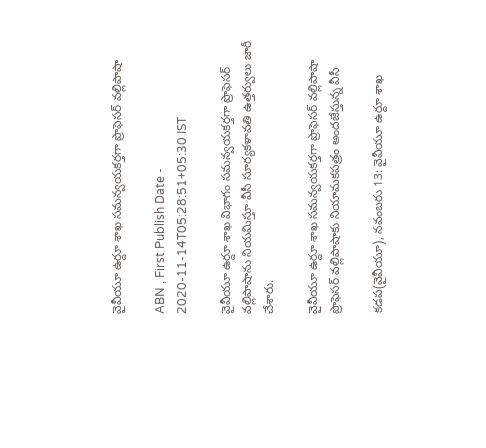వైవీయూ ఉర్దూ శాఖ సమన్వయకర్తగా ప్రొఫెసర్‌ వల్లిపాషా

ABN , First Publish Date - 2020-11-14T05:28:51+05:30 IST

వైవీయూ ఉర్దూ శాఖ విభాగం సమన్వయకర్తగా ప్రొఫెసర్‌ వల్లిపాషాను నియమిస్తూ వీసీ సూర్యకళావతి ఉత్తర్వులు జారీ చేశారు.

వైవీయూ ఉర్దూ శాఖ సమన్వయకర్తగా ప్రొఫెసర్‌ వల్లిపాషా
ప్రొఫెసర్‌ వల్లిపాషాకు నియామకపత్రం అందజేస్తున్న వీసీ

కడప(వైవీయూ), నవంబరు 13: వైవీయూ ఉర్దూ శాఖ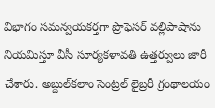విభాగం సమన్వయకర్తగా ప్రొఫెసర్‌ వల్లిపాషాను నియమిస్తూ వీసీ సూర్యకళావతి ఉత్తర్వులు జారీ చేశారు. అబ్దుల్‌కలాం సెంట్రల్‌ లైబ్రరీ గ్రంథాలయం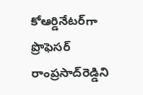కోఆర్డినేటర్‌గా ప్రొఫెసర్‌ రాంప్రసాద్‌రెడ్డిని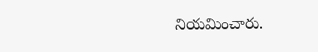నియమించారు.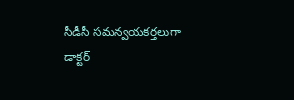సీడీసీ సమన్వయకర్తలుగా డాక్టర్‌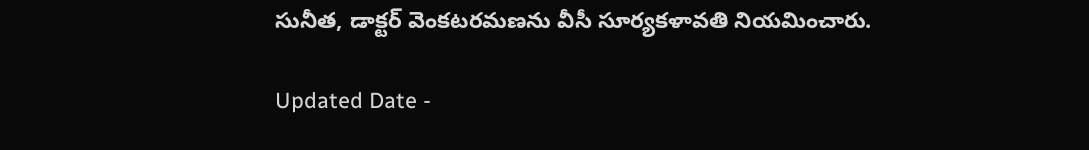సునీత, డాక్టర్‌ వెంకటరమణను వీసీ సూర్యకళావతి నియమించారు.

Updated Date -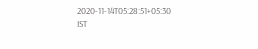2020-11-14T05:28:51+05:30 IST